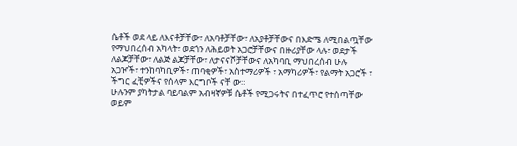ሴቶች ወደ ላይ ለእናቶቻቸው፣ ለአባቶቻቸው፣ ለአያቶቻቸውና በእድሜ ለሚበልጧቸው የማህበረሰብ አካላት፣ ወደጎን ለሕይወት አጋሮቻቸውና በዙሪያቸው ላሉ፣ ወደታች ለልጆቻቸው፣ ለልጅ ልጆቻቸው፣ ለታናናሾቻቸውና ለአካባቢ ማህበረሰብ ሁሉ አጋዦች፣ ተንከባካቢዎች፣ ጠባቂዎች፣ አስተማሪዎች ፣ አማካሪዎች፣ የልማት አጋሮች ፣ ችግር ፈቺዎችና የሰላም እርግቦች ናቸ ው።
ሁሉንም ያካትታል ባይባልም አብዛኛዎቹ ሴቶች የሚጋሩትና በተፈጥሮ የተሰጣቸው ወይም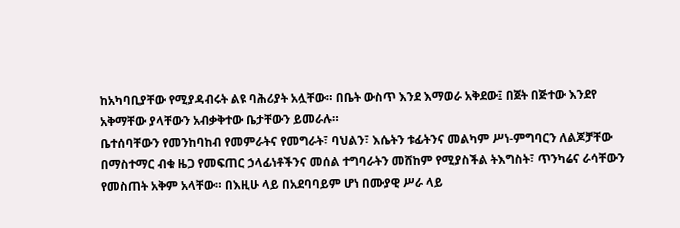ከአካባቢያቸው የሚያዳብሩት ልዩ ባሕሪያት አሏቸው። በቤት ውስጥ እንደ እማወራ አቅደው፤ በጀት በጅተው እንደየ አቅማቸው ያላቸውን አብቃቅተው ቤታቸውን ይመራሉ።
ቤተሰባቸውን የመንከባከብ የመምራትና የመግራት፣ ባህልን፣ እሴትን ቱፊትንና መልካም ሥነ-ምግባርን ለልጆቻቸው በማስተማር ብቁ ዜጋ የመፍጠር ኃላፊነቶችንና መሰል ተግባራትን መሸከም የሚያስችል ትእግስት፣ ጥንካሬና ራሳቸውን የመስጠት አቅም አላቸው። በእዚሁ ላይ በአደባባይም ሆነ በሙያዊ ሥራ ላይ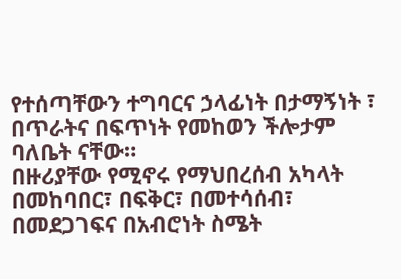የተሰጣቸውን ተግባርና ኃላፊነት በታማኝነት ፣ በጥራትና በፍጥነት የመከወን ችሎታም ባለቤት ናቸው።
በዙሪያቸው የሚኖሩ የማህበረሰብ አካላት በመከባበር፣ በፍቅር፣ በመተሳሰብ፣ በመደጋገፍና በአብሮነት ስሜት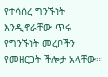የተሳሰረ ግንኙነት እንዲኖራቸው ጥሩ የግንኙነት መረቦችን የመዘርጋት ችሎታ አላቸው።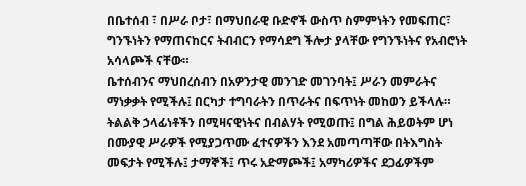በቤተሰብ ፣ በሥራ ቦታ፣ በማህበራዊ ቡድኖች ውስጥ ስምምነትን የመፍጠር፣ ግንኙነትን የማጠናከርና ትብብርን የማሳደግ ችሎታ ያላቸው የግንኙነትና የአብሮነት አሳላጮች ናቸው።
ቤተሰብንና ማህበረሰብን በአዎንታዊ መንገድ መገንባት፤ ሥራን መምራትና ማነቃቃት የሚችሉ፤ በርካታ ተግባራትን በጥራትና በፍጥነት መከወን ይችላሉ። ትልልቅ ኃላፊነቶችን በሚዛናዊነትና በብልሃት የሚወጡ፤ በግል ሕይወትም ሆነ በሙያዊ ሥራዎች የሚያጋጥሙ ፈተናዎችን እንደ አመጣጣቸው በትእግስት መፍታት የሚችሉ፤ ታማኞች፤ ጥሩ አድማጮች፤ አማካሪዎችና ደጋፊዎችም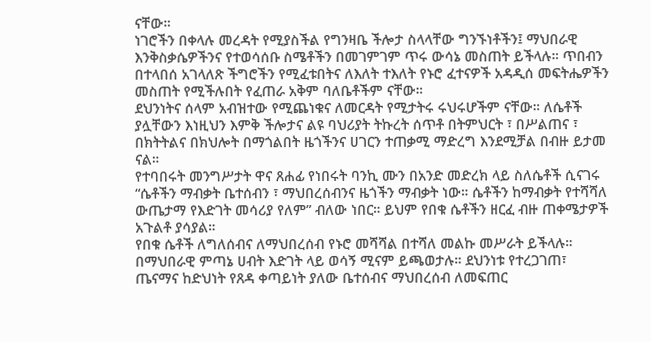ናቸው።
ነገሮችን በቀላሉ መረዳት የሚያስችል የግንዛቤ ችሎታ ስላላቸው ግንኙነቶችን፤ ማህበራዊ እንቅስቃሴዎችንና የተወሳሰቡ ስሜቶችን በመገምገም ጥሩ ውሳኔ መስጠት ይችላሉ። ጥበብን በተላበሰ አገላለጽ ችግሮችን የሚፈቱበትና ለእለት ተእለት የኑሮ ፈተናዎች አዳዲሰ መፍትሔዎችን መስጠት የሚችሉበት የፈጠራ አቅም ባለቤቶችም ናቸው።
ደህንነትና ሰላም አብዝተው የሚጨነቁና ለመርዳት የሚታትሩ ሩህሩሆችም ናቸው። ለሴቶች ያሏቸውን እነዚህን እምቅ ችሎታና ልዩ ባህሪያት ትኩረት ሰጥቶ በትምህርት ፣ በሥልጠና ፣ በክትትልና በክህሎት በማጎልበት ዜጎችንና ሀገርን ተጠቃሚ ማድረግ እንደሚቻል በብዙ ይታመ ናል።
የተባበሩት መንግሥታት ዋና ጸሐፊ የነበሩት ባንኪ ሙን በአንድ መድረክ ላይ ስለሴቶች ሲናገሩ “ሴቶችን ማብቃት ቤተሰብን ፣ ማህበረሰብንና ዜጎችን ማብቃት ነው። ሴቶችን ከማብቃት የተሻሻለ ውጤታማ የእድገት መሳሪያ የለም” ብለው ነበር። ይህም የበቁ ሴቶችን ዘርፈ ብዙ ጠቀሜታዎች አጉልቶ ያሳያል።
የበቁ ሴቶች ለግለሰብና ለማህበረሰብ የኑሮ መሻሻል በተሻለ መልኩ መሥራት ይችላሉ። በማህበራዊ ምጣኔ ሀብት እድገት ላይ ወሳኝ ሚናም ይጫወታሉ። ደህንነቱ የተረጋገጠ፣ ጤናማና ከድህነት የጸዳ ቀጣይነት ያለው ቤተሰብና ማህበረሰብ ለመፍጠር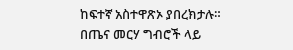ከፍተኛ አስተዋጽኦ ያበረክታሉ።
በጤና መርሃ ግብሮች ላይ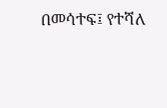በመሳተፍ፤ የተሻለ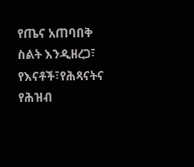የጤና አጠባበቅ ስልት እንዲዘረጋ፣ የእናቶች፣የሕጻናትና የሕዝብ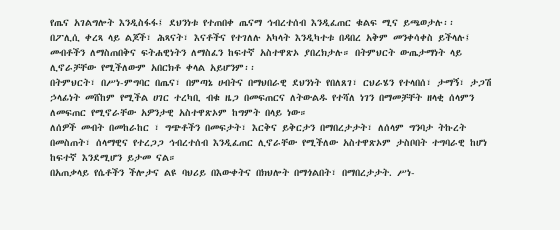የጤና አገልግሎት እንዲስፋፋ፤ ደህንነቱ የተጠበቀ ጤናማ ኅብረተሰብ እንዲፈጠር ቁልፍ ሚና ይጫወታሉ፡፡
በፖሊሲ ቀረጻ ላይ ልጆች፣ ሕጻናት፣ እናቶችና የተገለሉ አካላት እንዲካተቱ በዳበረ አቅም መንቀሳቀስ ይችላሉ፤ መብቶችን ለማስጠበቅና ፍትሐዊነትን ለማስፈን ከፍተኛ አስተዋጽኦ ያበረክታሉ። በትምህርት ውጤታማነት ላይ ሊኖራቻቸው የሚችለውም አበርክቶ ቀላል አይሆንም፡፡
በትምህርት፣ በሥነ-ምግባር በጤና፣ በምጣኔ ሀብትና በማህበራዊ ደህንነት የበለጸገ፣ ርህራሄን የተላበሰ፣ ታማኝ፣ ታጋሽ ኃላፊነት መሸከም የሚችል ሀገር ተረካቢ ብቁ ዜጋ በመፍጠርና ለትውልዱ የተሻለ ነገን በማመቻቸት ዘላቂ ሰላምን ለመፍጠር የሚኖራቸው አዎንታዊ አስተዋጽኦም ከግምት በላይ ነው።
ለሰዎች መብት በመከራከር ፣ ግጭቶችን በመፍታት፣ እርቅና ይቅርታን በማበረታታት፣ ለሰላም ግንባታ ትኩረት በመስጠት፣ ሰላማዊና የተረጋጋ ኅብረተሰብ እንዲፈጠር ሊኖራቸው የሚችለው አስተዋጽኦም ታስቦበት ተግባራዊ ከሆነ ከፍተኛ እንደሚሆን ይታመ ናል።
በአጠቃላይ የሴቶችን ችሎታና ልዩ ባህሪይ በእውቀትና በክህሎት በማጎልበት፣ በማበረታታት. ሥነ-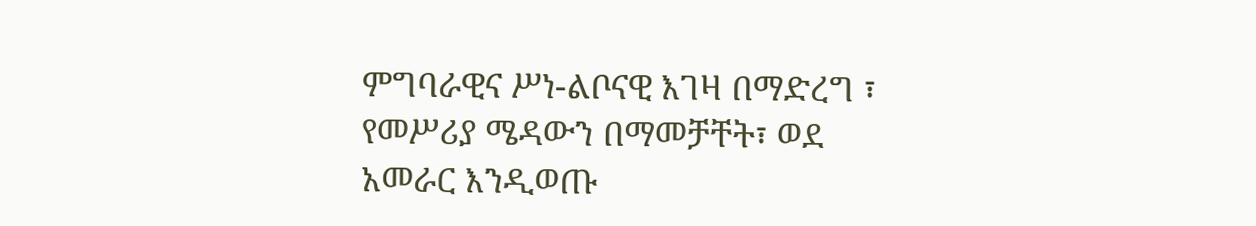ምግባራዊና ሥነ-ልቦናዊ እገዛ በማድረግ ፣ የመሥሪያ ሜዳውን በማመቻቸት፣ ወደ አመራር እንዲወጡ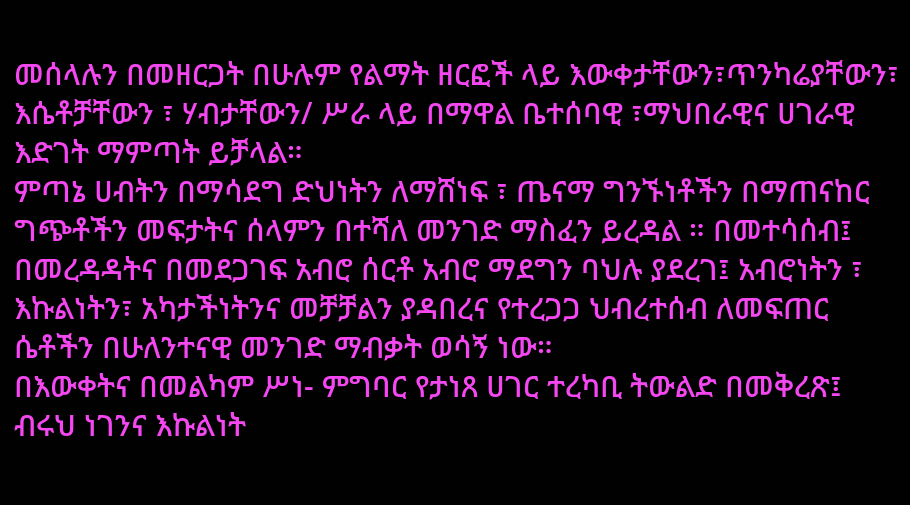መሰላሉን በመዘርጋት በሁሉም የልማት ዘርፎች ላይ እውቀታቸውን፣ጥንካሬያቸውን፣ እሴቶቻቸውን ፣ ሃብታቸውን/ ሥራ ላይ በማዋል ቤተሰባዊ ፣ማህበራዊና ሀገራዊ እድገት ማምጣት ይቻላል።
ምጣኔ ሀብትን በማሳደግ ድህነትን ለማሸነፍ ፣ ጤናማ ግንኙነቶችን በማጠናከር ግጭቶችን መፍታትና ሰላምን በተሻለ መንገድ ማስፈን ይረዳል ። በመተሳሰብ፤ በመረዳዳትና በመደጋገፍ አብሮ ሰርቶ አብሮ ማደግን ባህሉ ያደረገ፤ አብሮነትን ፣ እኩልነትን፣ አካታችነትንና መቻቻልን ያዳበረና የተረጋጋ ህብረተሰብ ለመፍጠር ሴቶችን በሁለንተናዊ መንገድ ማብቃት ወሳኝ ነው።
በእውቀትና በመልካም ሥነ- ምግባር የታነጸ ሀገር ተረካቢ ትውልድ በመቅረጽ፤ ብሩህ ነገንና እኩልነት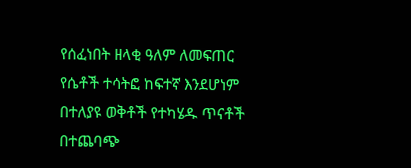የሰፈነበት ዘላቂ ዓለም ለመፍጠር የሴቶች ተሳትፎ ከፍተኛ እንደሆነም በተለያዩ ወቅቶች የተካሄዱ ጥናቶች በተጨባጭ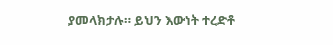ያመላክታሉ። ይህን እውነት ተረድቶ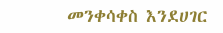መንቀሳቀስ እንደሀገር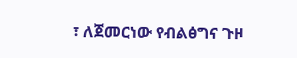፣ ለጀመርነው የብልፅግና ጉዞ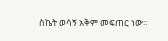ስኬት ወሳኝ አቅም መፍጠር ነው።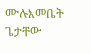ሙሉእመቤት ጌታቸው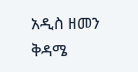አዲስ ዘመን ቅዳሜ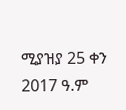ሚያዝያ 25 ቀን 2017 ዓ.ም